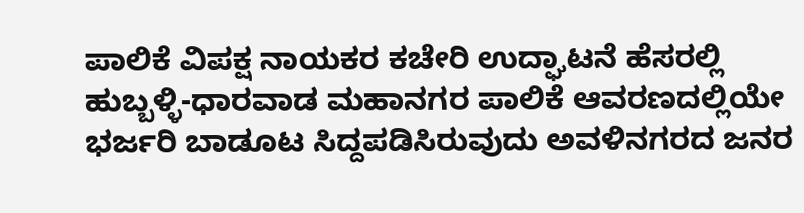ಪಾಲಿಕೆ ವಿಪಕ್ಷ‌ ನಾಯಕರ ಕಚೇರಿ ಉದ್ಘಾಟನೆ ಹೆಸರಲ್ಲಿ ಹುಬ್ಬಳ್ಳಿ-ಧಾರವಾಡ ಮಹಾನಗರ ಪಾಲಿಕೆ ಆವರಣದಲ್ಲಿಯೇ ಭರ್ಜರಿ ಬಾಡೂಟ ಸಿದ್ದಪಡಿಸಿರುವುದು ಅವಳಿ‌ನಗರದ ಜನರ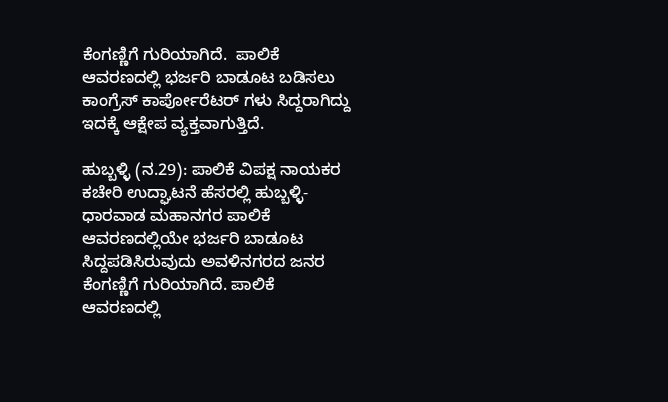ಕೆಂಗಣ್ಣಿಗೆ ಗುರಿಯಾಗಿದೆ.  ಪಾಲಿಕೆ ಆವರಣದಲ್ಲಿ ಭರ್ಜರಿ ಬಾಡೂಟ ಬಡಿಸಲು ಕಾಂಗ್ರೆಸ್ ಕಾರ್ಪೋರೆಟರ್ ಗಳು ಸಿದ್ದರಾಗಿದ್ದು ಇದಕ್ಕೆ ಆಕ್ಷೇಪ ವ್ಯಕ್ತವಾಗುತ್ತಿದೆ.

ಹುಬ್ಬಳ್ಳಿ (ನ.29): ಪಾಲಿಕೆ ವಿಪಕ್ಷ‌ ನಾಯಕರ ಕಚೇರಿ ಉದ್ಘಾಟನೆ ಹೆಸರಲ್ಲಿ ಹುಬ್ಬಳ್ಳಿ-ಧಾರವಾಡ ಮಹಾನಗರ ಪಾಲಿಕೆ ಆವರಣದಲ್ಲಿಯೇ ಭರ್ಜರಿ ಬಾಡೂಟ ಸಿದ್ದಪಡಿಸಿರುವುದು ಅವಳಿ‌ನಗರದ ಜನರ ಕೆಂಗಣ್ಣಿಗೆ ಗುರಿಯಾಗಿದೆ. ಪಾಲಿಕೆ ಆವರಣದಲ್ಲಿ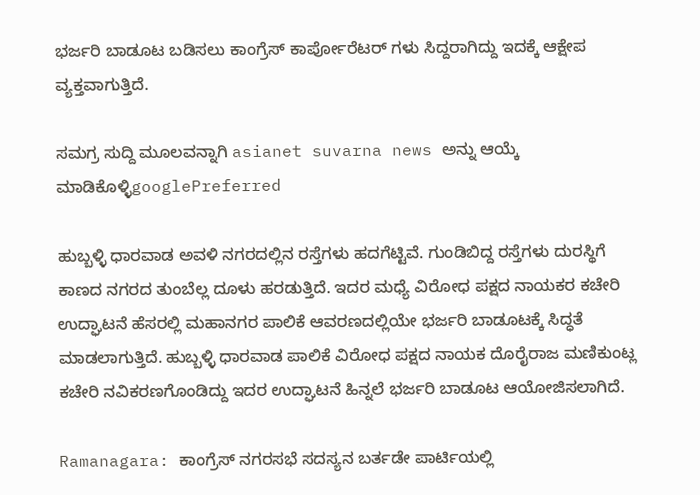ಭರ್ಜರಿ ಬಾಡೂಟ ಬಡಿಸಲು ಕಾಂಗ್ರೆಸ್ ಕಾರ್ಪೋರೆಟರ್ ಗಳು ಸಿದ್ದರಾಗಿದ್ದು ಇದಕ್ಕೆ ಆಕ್ಷೇಪ ವ್ಯಕ್ತವಾಗುತ್ತಿದೆ.

ಸಮಗ್ರ ಸುದ್ದಿ ಮೂಲವನ್ನಾಗಿ asianet suvarna news ಅನ್ನು ಆಯ್ಕೆ ಮಾಡಿಕೊಳ್ಳಿgooglePreferred

ಹುಬ್ಬಳ್ಳಿ ಧಾರವಾಡ ಅವಳಿ ನಗರದಲ್ಲಿನ ರಸ್ತೆಗಳು ಹದಗೆಟ್ಟಿವೆ. ಗುಂಡಿಬಿದ್ದ ರಸ್ತೆಗಳು ದುರಸ್ಥಿಗೆ ಕಾಣದ ನಗರದ ತುಂಬೆಲ್ಲ ದೂಳು ಹರಡುತ್ತಿದೆ. ಇದರ ಮಧ್ಯೆ ವಿರೋಧ ಪಕ್ಷದ ನಾಯಕರ ಕಚೇರಿ ಉದ್ಘಾಟನೆ ಹೆಸರಲ್ಲಿ ಮಹಾನಗರ ಪಾಲಿಕೆ ಆವರಣದಲ್ಲಿಯೇ ಭರ್ಜರಿ ಬಾಡೂಟಕ್ಕೆ ಸಿದ್ಧತೆ ಮಾಡಲಾಗುತ್ತಿದೆ. ಹುಬ್ಬಳ್ಳಿ ಧಾರವಾಡ ಪಾಲಿಕೆ ವಿರೋಧ ಪಕ್ಷದ ನಾಯಕ ದೊರೈರಾಜ ಮಣಿಕುಂಟ್ಲ ಕಚೇರಿ ನವಿಕರಣಗೊಂಡಿದ್ದು ಇದರ ಉದ್ಘಾಟನೆ ಹಿನ್ನಲೆ ಭರ್ಜರಿ ಬಾಡೂಟ ಆಯೋಜಿಸಲಾಗಿದೆ.

Ramanagara: ಕಾಂಗ್ರೆಸ್ ನಗರಸಭೆ ಸದಸ್ಯನ ಬರ್ತಡೇ ಪಾರ್ಟಿಯಲ್ಲಿ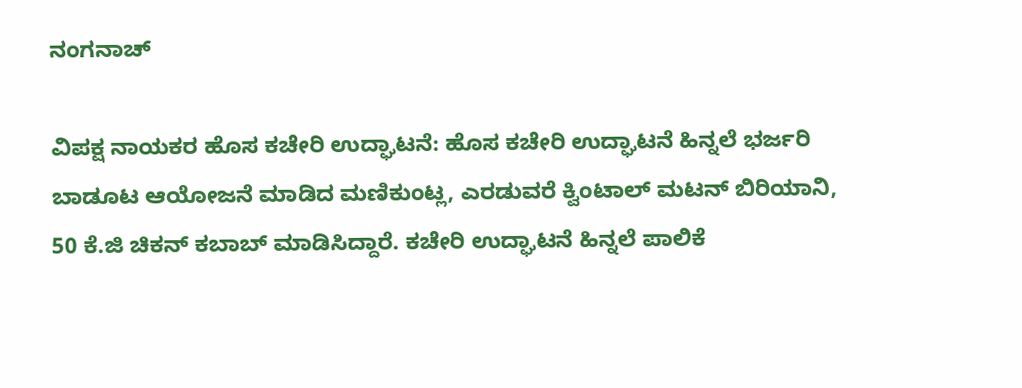ನಂಗನಾಚ್

ವಿಪಕ್ಷ ನಾಯಕರ ಹೊಸ ಕಚೇರಿ ಉದ್ಘಾಟನೆ: ಹೊಸ ಕಚೇರಿ ಉದ್ಘಾಟನೆ ಹಿನ್ನಲೆ ಭರ್ಜರಿ ಬಾಡೂಟ ಆಯೋಜನೆ ಮಾಡಿದ ಮಣಿಕುಂಟ್ಲ, ಎರಡುವರೆ ಕ್ವಿಂಟಾಲ್ ಮಟನ್ ಬಿರಿಯಾನಿ, 50 ಕೆ.ಜಿ ಚಿಕನ್ ಕಬಾಬ್ ಮಾಡಿಸಿದ್ದಾರೆ. ಕಚೇರಿ ಉದ್ಘಾಟನೆ ಹಿನ್ನಲೆ ಪಾಲಿಕೆ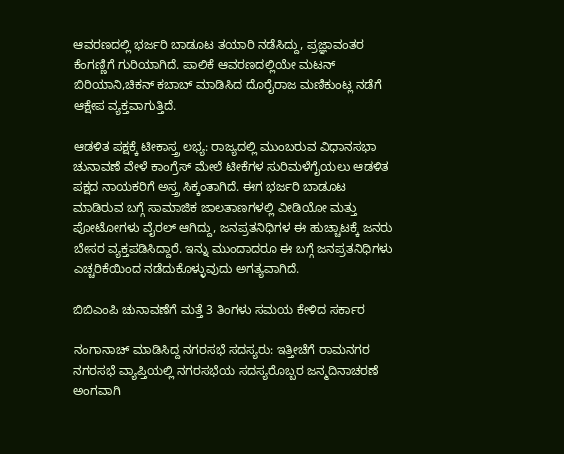ಆವರಣದಲ್ಲಿ ಭರ್ಜರಿ ಬಾಡೂಟ ತಯಾರಿ ನಡೆಸಿದ್ದು, ಪ್ರಜ್ಞಾವಂತರ ಕೆಂಗಣ್ಣಿಗೆ ಗುರಿಯಾಗಿದೆ. ಪಾಲಿಕೆ ಆವರಣದಲ್ಲಿಯೇ ಮಟನ್ ಬಿರಿಯಾನಿ,ಚಿಕನ್ ಕಬಾಬ್ ಮಾಡಿಸಿದ ದೊರೈರಾಜ ಮಣಿಕುಂಟ್ಲ ನಡೆಗೆ ಆಕ್ಷೇಪ ವ್ಯಕ್ತವಾಗುತ್ತಿದೆ.

ಆಡಳಿತ ಪಕ್ಷಕ್ಕೆ ಟೀಕಾಸ್ತ್ರ ಲಭ್ಯ: ರಾಜ್ಯದಲ್ಲಿ ಮುಂಬರುವ ವಿಧಾನಸಭಾ ಚುನಾವಣೆ ವೇಳೆ ಕಾಂಗ್ರೆಸ್‌ ಮೇಲೆ ಟೀಕೆಗಳ ಸುರಿಮಳೆಗೈಯಲು ಆಡಳಿತ ಪಕ್ಷದ ನಾಯಕರಿಗೆ ಅಸ್ತ್ರ ಸಿಕ್ಕಂತಾಗಿದೆ. ಈಗ ಭರ್ಜರಿ ಬಾಡೂಟ ಮಾಡಿರುವ ಬಗ್ಗೆ ಸಾಮಾಜಿಕ ಜಾಲತಾಣಗಳಲ್ಲಿ ವೀಡಿಯೋ ಮತ್ತು ಪೋಟೋಗಳು ವೈರಲ್‌ ಆಗಿದ್ದು, ಜನಪ್ರತನಿಧಿಗಳ ಈ ಹುಚ್ಚಾಟಕ್ಕೆ ಜನರು ಬೇಸರ ವ್ಯಕ್ತಪಡಿಸಿದ್ದಾರೆ. ಇನ್ನು ಮುಂದಾದರೂ ಈ ಬಗ್ಗೆ ಜನಪ್ರತನಿಧಿಗಳು ಎಚ್ಚರಿಕೆಯಿಂದ ನಡೆದುಕೊಳ್ಳುವುದು ಅಗತ್ಯವಾಗಿದೆ.

ಬಿಬಿಎಂಪಿ ಚುನಾವಣೆಗೆ ಮತ್ತೆ 3 ತಿಂಗಳು ಸಮಯ ಕೇಳಿದ ಸರ್ಕಾರ

ನಂಗಾನಾಚ್ ಮಾಡಿಸಿದ್ದ ನಗರಸಭೆ ಸದಸ್ಯರು: ಇತ್ತೀಚೆಗೆ ರಾಮನಗರ ನಗರಸಭೆ ವ್ಯಾಪ್ತಿಯಲ್ಲಿ ನಗರಸಭೆಯ ಸದಸ್ಯರೊಬ್ಬರ ಜನ್ಮದಿನಾಚರಣೆ ಅಂಗವಾಗಿ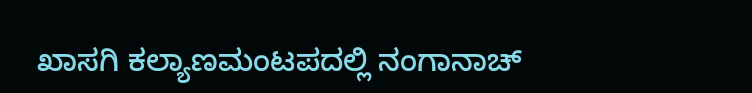ಖಾಸಗಿ ಕಲ್ಯಾಣಮಂಟಪದಲ್ಲಿ ನಂಗಾನಾಚ್‌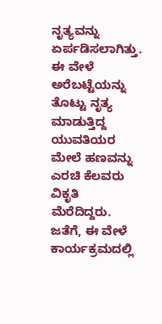ನೃತ್ಯವನ್ನು ಏರ್ಪಡಿಸಲಾಗಿತ್ತು. ಈ ವೇಳೆ ಅರೆಬಟ್ಟೆಯನ್ನು ತೊಟ್ಟು ನೃತ್ಯ ಮಾಡುತ್ತಿದ್ದ ಯುವತಿಯರ ಮೇಲೆ ಹಣವನ್ನು ಎರಚಿ ಕೆಲವರು ವಿಕೃತಿ ಮೆರೆದಿದ್ದರು. ಜತೆಗೆ, ಈ ವೇಳೆ ಕಾರ್ಯಕ್ರಮದಲ್ಲಿ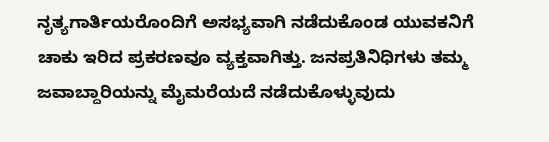ನೃತ್ಯಗಾರ್ತಿಯರೊಂದಿಗೆ ಅಸಭ್ಯವಾಗಿ ನಡೆದುಕೊಂಡ ಯುವಕನಿಗೆ ಚಾಕು ಇರಿದ ಪ್ರಕರಣವೂ ವ್ಯಕ್ತವಾಗಿತ್ತು. ಜನಪ್ರತಿನಿಧಿಗಳು ತಮ್ಮ ಜವಾಬ್ದಾರಿಯನ್ನು ಮೈಮರೆಯದೆ ನಡೆದುಕೊಳ್ಳುವುದು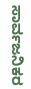ಸಾರ್ವಜನಿಕರ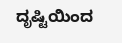ದೃಷ್ಟಿಯಿಂದ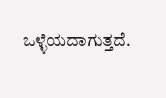ಒಳ್ಳೆಯದಾಗುತ್ತದೆ.